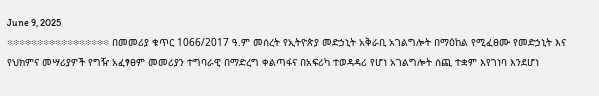June 9, 2025
፨፨፨፨፨፨፨፨፨፨፨፨፨፨፨፨፨ በመመሪያ ቁጥር 1066/2017 ዓ.ም መሰረት የኢትዮጵያ መድኃኒት አቅራቢ አገልግሎት በማዕከል የሚፈፀሙ የመድኃኒት እና የህክምና መሣሪያዎች የግዥ አፈፃፀም መመሪያን ተግባራዊ በማድረግ ቀልጣፋና በአፍሪካ ተወዳዳሪ የሆነ አገልግሎት ሰጪ ተቋም እየገነባ እንደሆነ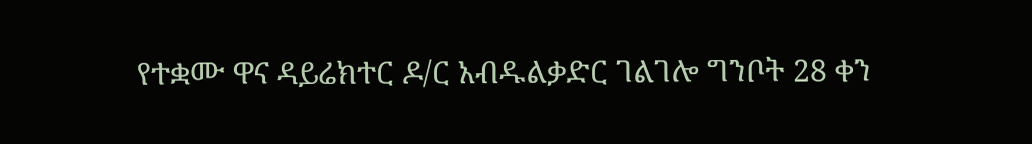የተቋሙ ዋና ዳይሬክተር ዶ/ር አብዱልቃድር ገልገሎ ግንቦት 28 ቀን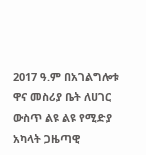2017 ዓ.ም በአገልግሎቱ ዋና መስሪያ ቤት ለሀገር ውስጥ ልዩ ልዩ የሚድያ አካላት ጋዜጣዊ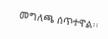መግለጫ ሰጥተዋል፡፡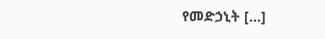የመድኃኒት […]